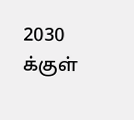2030 க்குள்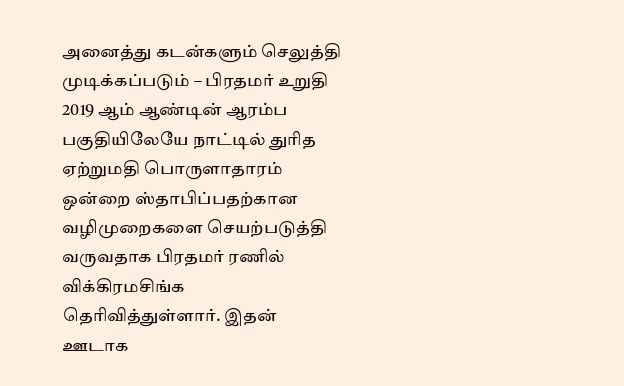அனைத்து கடன்களும் செலுத்தி முடிக்கப்படும் – பிரதமர் உறுதி
2019 ஆம் ஆண்டின் ஆரம்ப பகுதியிலேயே நாட்டில் துரித ஏற்றுமதி பொருளாதாரம் ஒன்றை ஸ்தாபிப்பதற்கான வழிமுறைகளை செயற்படுத்தி வருவதாக பிரதமர் ரணில் விக்கிரமசிங்க தெரிவித்துள்ளார். இதன் ஊடாக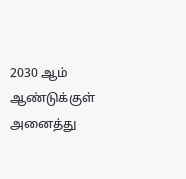2030 ஆம் ஆண்டுக்குள் அனைத்து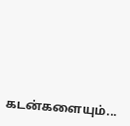கடன்களையும்...